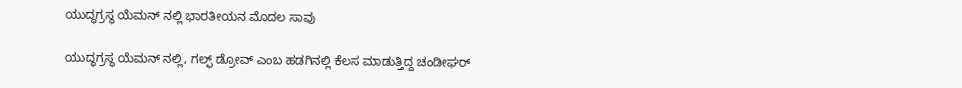ಯುದ್ಧಗ್ರಸ್ಥ ಯೆಮನ್ ನಲ್ಲಿ ಭಾರತೀಯನ ಮೊದಲ ಸಾವು

ಯುದ್ಧಗ್ರಸ್ಥ ಯೆಮನ್ ನಲ್ಲಿ, ಗಲ್ಫ್ ಡ್ರೋವ್ ಎಂಬ ಹಡಗಿನಲ್ಲಿ ಕೆಲಸ ಮಾಡುತ್ತಿದ್ದ ಚಂಡೀಘರ್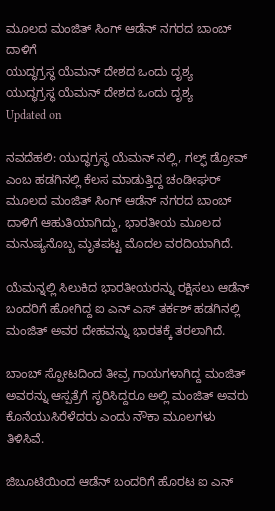ಮೂಲದ ಮಂಜಿತ್ ಸಿಂಗ್ ಆಡೆನ್ ನಗರದ ಬಾಂಬ್ ದಾಳಿಗೆ
ಯುದ್ಧಗ್ರಸ್ಥ ಯೆಮನ್ ದೇಶದ ಒಂದು ದೃಶ್ಯ
ಯುದ್ಧಗ್ರಸ್ಥ ಯೆಮನ್ ದೇಶದ ಒಂದು ದೃಶ್ಯ
Updated on

ನವದೆಹಲಿ: ಯುದ್ಧಗ್ರಸ್ಥ ಯೆಮನ್ ನಲ್ಲಿ, ಗಲ್ಫ್ ಡ್ರೋವ್ ಎಂಬ ಹಡಗಿನಲ್ಲಿ ಕೆಲಸ ಮಾಡುತ್ತಿದ್ದ ಚಂಡೀಘರ್ ಮೂಲದ ಮಂಜಿತ್ ಸಿಂಗ್ ಆಡೆನ್ ನಗರದ ಬಾಂಬ್ ದಾಳಿಗೆ ಆಹುತಿಯಾಗಿದ್ದು, ಭಾರತೀಯ ಮೂಲದ ಮನುಷ್ಯನೊಬ್ಬ ಮೃತಪಟ್ಟ ಮೊದಲ ವರದಿಯಾಗಿದೆ.

ಯೆಮನ್ನಲ್ಲಿ ಸಿಲುಕಿದ ಭಾರತೀಯರನ್ನು ರಕ್ಷಿಸಲು ಆಡೆನ್ ಬಂದರಿಗೆ ಹೋಗಿದ್ದ ಐ ಎನ್ ಎಸ್ ತರ್ಕಶ್ ಹಡಗಿನಲ್ಲಿ ಮಂಜಿತ್ ಅವರ ದೇಹವನ್ನು ಭಾರತಕ್ಕೆ ತರಲಾಗಿದೆ.

ಬಾಂಬ್ ಸ್ಪೋಟದಿಂದ ತೀವ್ರ ಗಾಯಗಳಾಗಿದ್ದ ಮಂಜಿತ್ ಅವರನ್ನು ಆಸ್ಪತ್ರೆಗೆ ಸೃರಿಸಿದ್ದರೂ ಅಲ್ಲಿ ಮಂಜಿತ್ ಅವರು ಕೊನೆಯುಸಿರೆಳೆದರು ಎಂದು ನೌಕಾ ಮೂಲಗಳು ತಿಳಿಸಿವೆ.

ಜಿಬೂಟಿಯಿಂದ ಆಡೆನ್ ಬಂದರಿಗೆ ಹೊರಟ ಐ ಎನ್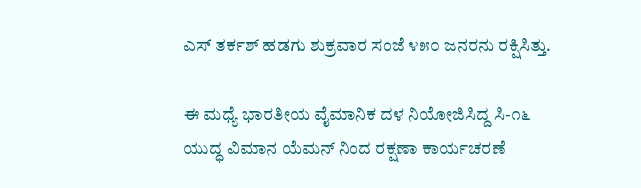ಎಸ್ ತರ್ಕಶ್ ಹಡಗು ಶುಕ್ರವಾರ ಸಂಜೆ ೪೫೦ ಜನರನು ರಕ್ಷಿಸಿತ್ತು.

ಈ ಮಧ್ಯೆ ಭಾರತೀಯ ವೈಮಾನಿಕ ದಳ ನಿಯೋಜಿಸಿದ್ದ ಸಿ-೧೬ ಯುದ್ಧ ವಿಮಾನ ಯೆಮನ್ ನಿಂದ ರಕ್ಷಣಾ ಕಾರ್ಯಚರಣೆ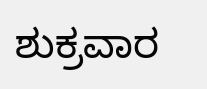ಶುಕ್ರವಾರ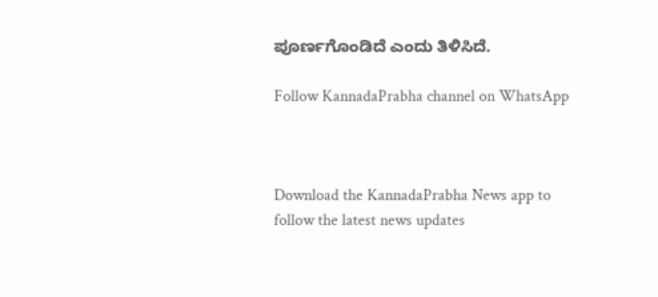ಪೂರ್ಣಗೊಂಡಿದೆ ಎಂದು ತಿಳಿಸಿದೆ.

Follow KannadaPrabha channel on WhatsApp



Download the KannadaPrabha News app to follow the latest news updates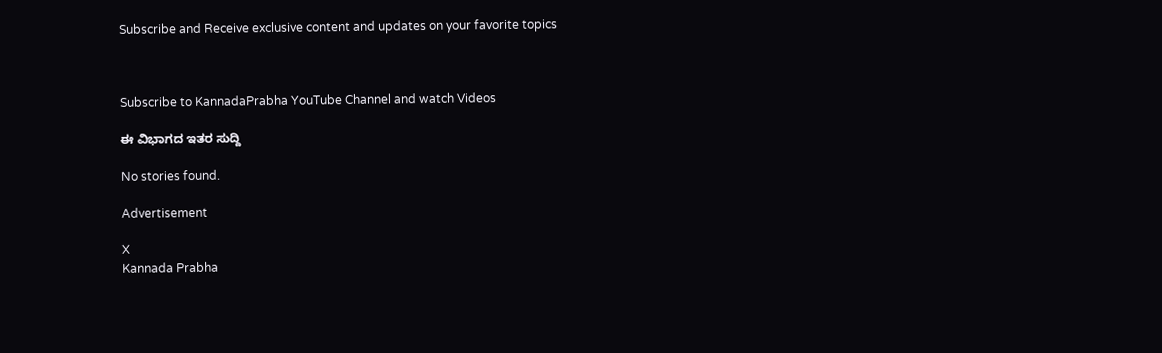Subscribe and Receive exclusive content and updates on your favorite topics



Subscribe to KannadaPrabha YouTube Channel and watch Videos

ಈ ವಿಭಾಗದ ಇತರ ಸುದ್ದಿ

No stories found.

Advertisement

X
Kannada Prabha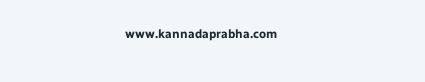www.kannadaprabha.com